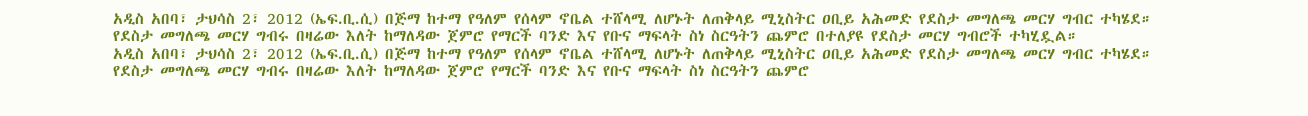አዲስ አበባ፣ ታህሳስ 2፣ 2012 (ኤፍ.ቢ.ሲ) በጅማ ከተማ የዓለም የሰላም ኖቤል ተሸላሚ ለሆኑት ለጠቅላይ ሚኒስትር ዐቢይ አሕመድ የደስታ መግለጫ መርሃ ግብር ተካሄደ።
የደስታ መግለጫ መርሃ ግብሩ በዛሬው እለት ከማለዳው ጀምሮ የማርች ባንድ እና የቡና ማፍላት ስነ ስርዓትን ጨምሮ በተለያዩ የደስታ መርሃ ግብሮች ተካሂዷል።
አዲስ አበባ፣ ታህሳስ 2፣ 2012 (ኤፍ.ቢ.ሲ) በጅማ ከተማ የዓለም የሰላም ኖቤል ተሸላሚ ለሆኑት ለጠቅላይ ሚኒስትር ዐቢይ አሕመድ የደስታ መግለጫ መርሃ ግብር ተካሄደ።
የደስታ መግለጫ መርሃ ግብሩ በዛሬው እለት ከማለዳው ጀምሮ የማርች ባንድ እና የቡና ማፍላት ስነ ስርዓትን ጨምሮ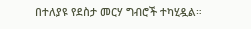በተለያዩ የደስታ መርሃ ግብሮች ተካሂዷል።